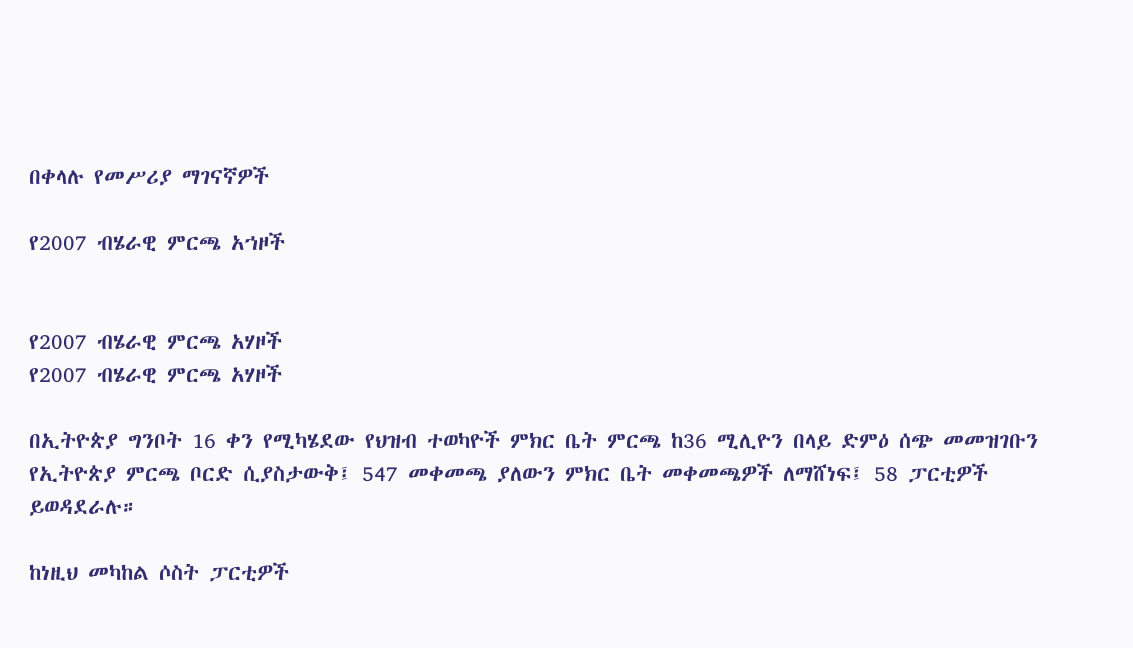በቀላሉ የመሥሪያ ማገናኛዎች

የ2007 ብሄራዊ ምርጫ አኀዞች


የ2007 ብሄራዊ ምርጫ አሃዞች
የ2007 ብሄራዊ ምርጫ አሃዞች

በኢትዮጵያ ግንቦት 16 ቀን የሚካሄደው የህዝብ ተወካዮች ምክር ቤት ምርጫ ከ36 ሚሊዮን በላይ ድምዕ ሰጭ መመዝገቡን የኢትዮጵያ ምርጫ ቦርድ ሲያስታውቅ፤ 547 መቀመጫ ያለውን ምክር ቤት መቀመጫዎች ለማሸነፍ፤ 58 ፓርቲዎች ይወዳደራሉ።

ከነዚህ መካከል ሶስት ፓርቲዎች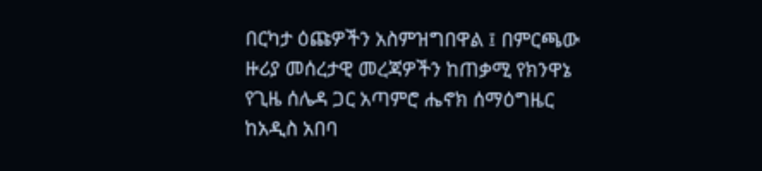በርካታ ዕጩዎችን አስምዝግበዋል ፤ በምርጫው ዙሪያ መሰረታዊ መረጃዎችን ከጠቃሚ የክንዋኔ የጊዜ ሰሌዳ ጋር አጣምሮ ሔኖክ ሰማዕግዜር ከአዲስ አበባ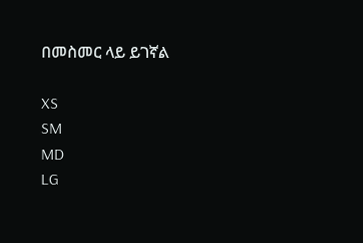በመስመር ላይ ይገኛል

XS
SM
MD
LG